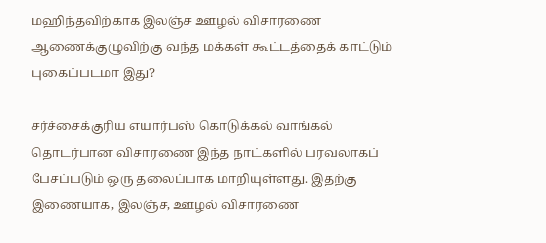மஹிந்தவிற்காக இலஞ்ச ஊழல் விசாரணை ஆணைக்குழுவிற்கு வந்த மக்கள் கூட்டத்தைக் காட்டும் புகைப்படமா இது?

சர்ச்சைக்குரிய எயார்பஸ் கொடுக்கல் வாங்கல் தொடர்பான விசாரணை இந்த நாட்களில் பரவலாகப் பேசப்படும் ஒரு தலைப்பாக மாறியுள்ளது. இதற்கு இணையாக, இலஞ்ச, ஊழல் விசாரணை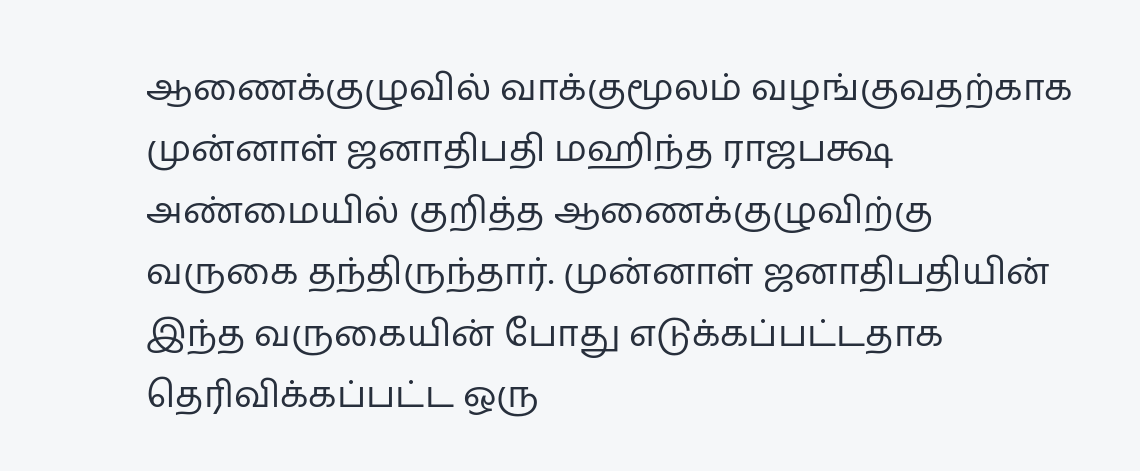ஆணைக்குழுவில் வாக்குமூலம் வழங்குவதற்காக முன்னாள் ஜனாதிபதி மஹிந்த ராஜபக்ஷ அண்மையில் குறித்த ஆணைக்குழுவிற்கு வருகை தந்திருந்தார். முன்னாள் ஜனாதிபதியின் இந்த வருகையின் போது எடுக்கப்பட்டதாக தெரிவிக்கப்பட்ட ஒரு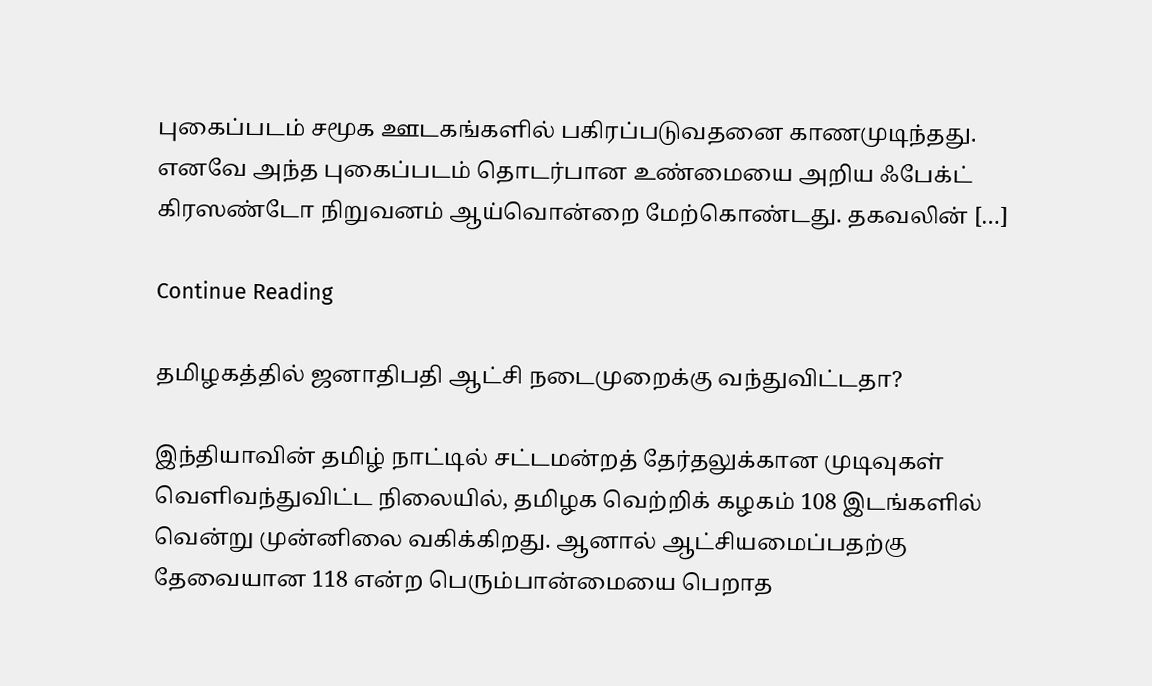புகைப்படம் சமூக ஊடகங்களில் பகிரப்படுவதனை காணமுடிந்தது. எனவே அந்த புகைப்படம் தொடர்பான உண்மையை அறிய ஃபேக்ட் கிரஸண்டோ நிறுவனம் ஆய்வொன்றை மேற்கொண்டது. தகவலின் […]

Continue Reading

தமிழகத்தில் ஜனாதிபதி ஆட்சி நடைமுறைக்கு வந்துவிட்டதா?

இந்தியாவின் தமிழ் நாட்டில் சட்டமன்றத் தேர்தலுக்கான முடிவுகள் வெளிவந்துவிட்ட நிலையில், தமிழக வெற்றிக் கழகம் 108 இடங்களில் வென்று முன்னிலை வகிக்கிறது. ஆனால் ஆட்சியமைப்பதற்கு தேவையான 118 என்ற பெரும்பான்மையை பெறாத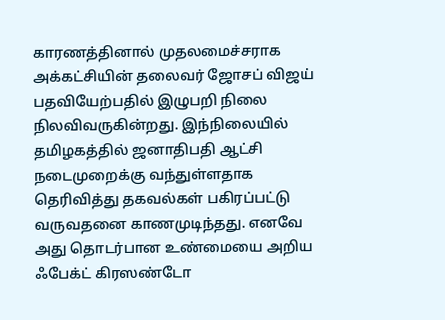காரணத்தினால் முதலமைச்சராக அக்கட்சியின் தலைவர் ஜோசப் விஜய் பதவியேற்பதில் இழுபறி நிலை நிலவிவருகின்றது. இந்நிலையில் தமிழகத்தில் ஜனாதிபதி ஆட்சி நடைமுறைக்கு வந்துள்ளதாக தெரிவித்து தகவல்கள் பகிரப்பட்டு வருவதனை காணமுடிந்தது. எனவே அது தொடர்பான உண்மையை அறிய ஃபேக்ட் கிரஸண்டோ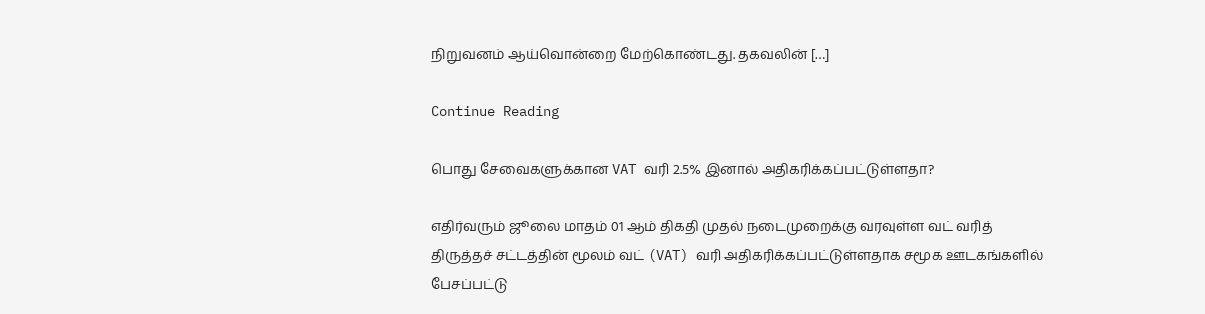நிறுவனம் ஆய்வொன்றை மேற்கொண்டது. தகவலின் […]

Continue Reading

பொது சேவைகளுக்கான VAT வரி 2.5% இனால் அதிகரிக்கப்பட்டுள்ளதா?

எதிர்வரும் ஜூலை மாதம் 01 ஆம் திகதி முதல் நடைமுறைக்கு வரவுள்ள வட் வரித் திருத்தச் சட்டத்தின் மூலம் வட் (VAT) வரி அதிகரிக்கப்பட்டுள்ளதாக சமூக ஊடகங்களில் பேசப்பட்டு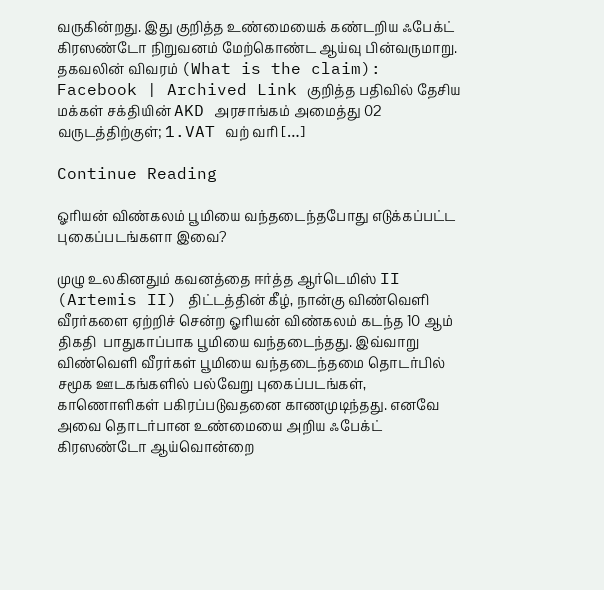வருகின்றது. இது குறித்த உண்மையைக் கண்டறிய ஃபேக்ட் கிரஸண்டோ நிறுவனம் மேற்கொண்ட ஆய்வு பின்வருமாறு. தகவலின் விவரம் (What is the claim): Facebook | Archived Link குறித்த பதிவில் தேசிய மக்கள் சக்தியின் AKD அரசாங்கம் அமைத்து 02 வருடத்திற்குள்; 1.VAT வற் வரி […]

Continue Reading

ஓரியன் விண்கலம் பூமியை வந்தடைந்தபோது எடுக்கப்பட்ட புகைப்படங்களா இவை?

முழு உலகினதும் கவனத்தை ஈர்த்த ஆர்டெமிஸ் II (Artemis II) திட்டத்தின் கீழ், நான்கு விண்வெளி வீரர்களை ஏற்றிச் சென்ற ஓரியன் விண்கலம் கடந்த 10 ஆம் திகதி  பாதுகாப்பாக பூமியை வந்தடைந்தது. இவ்வாறு விண்வெளி வீரர்கள் பூமியை வந்தடைந்தமை தொடர்பில் சமூக ஊடகங்களில் பல்வேறு புகைப்படங்கள், காணொளிகள் பகிரப்படுவதனை காணமுடிந்தது. எனவே அவை தொடர்பான உண்மையை அறிய ஃபேக்ட் கிரஸண்டோ ஆய்வொன்றை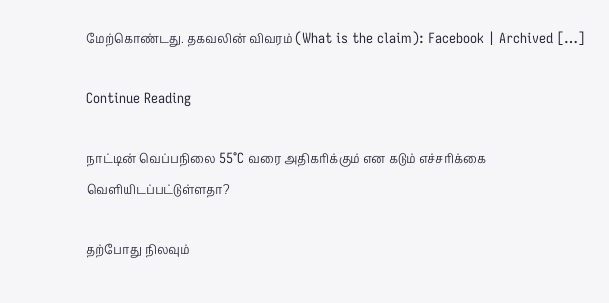மேற்கொண்டது. தகவலின் விவரம் (What is the claim): Facebook | Archived […]

Continue Reading

நாட்டின் வெப்பநிலை 55°C வரை அதிகரிக்கும் என கடும் எச்சரிக்கை வெளியிடப்பட்டுள்ளதா?

தற்போது நிலவும்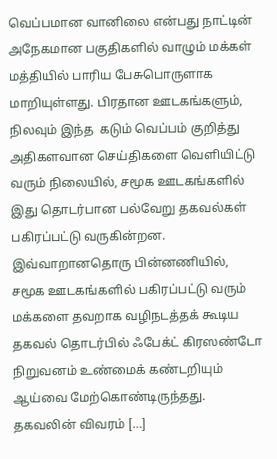வெப்பமான வானிலை என்பது நாட்டின் அநேகமான பகுதிகளில் வாழும் மக்கள் மத்தியில் பாரிய பேசுபொருளாக மாறியுள்ளது. பிரதான ஊடகங்களும், நிலவும் இந்த  கடும் வெப்பம் குறித்து அதிகளவான செய்திகளை வெளியிட்டு வரும் நிலையில், சமூக ஊடகங்களில் இது தொடர்பான பல்வேறு தகவல்கள் பகிரப்பட்டு வருகின்றன. இவ்வாறானதொரு பின்னணியில், சமூக ஊடகங்களில் பகிரப்பட்டு வரும் மக்களை தவறாக வழிநடத்தக் கூடிய தகவல் தொடர்பில் ஃபேக்ட் கிரஸண்டோ நிறுவனம் உண்மைக் கண்டறியும் ஆய்வை மேற்கொண்டிருந்தது. தகவலின் விவரம் […]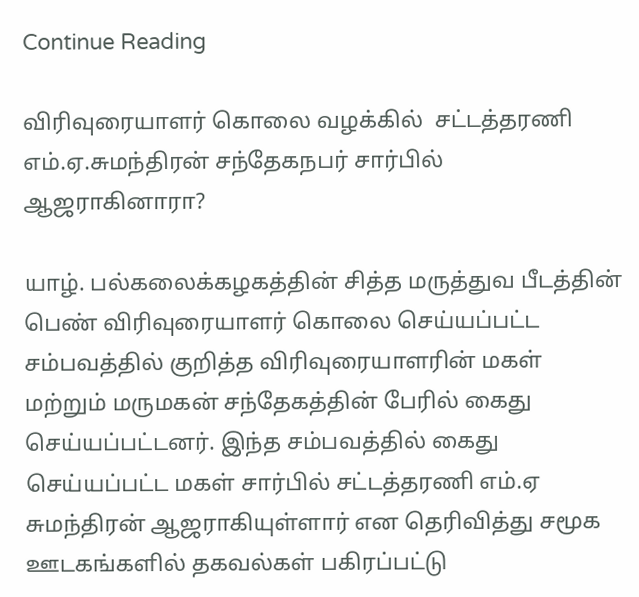Continue Reading

விரிவுரையாளர் கொலை வழக்கில்  சட்டத்தரணி எம்.ஏ.சுமந்திரன் சந்தேகநபர் சார்பில் ஆஜராகினாரா?

யாழ். பல்கலைக்கழகத்தின் சித்த மருத்துவ பீடத்தின் பெண் விரிவுரையாளர் கொலை செய்யப்பட்ட சம்பவத்தில் குறித்த விரிவுரையாளரின் மகள் மற்றும் மருமகன் சந்தேகத்தின் பேரில் கைது செய்யப்பட்டனர். இந்த சம்பவத்தில் கைது செய்யப்பட்ட மகள் சார்பில் சட்டத்தரணி எம்.ஏ சுமந்திரன் ஆஜராகியுள்ளார் என தெரிவித்து சமூக ஊடகங்களில் தகவல்கள் பகிரப்பட்டு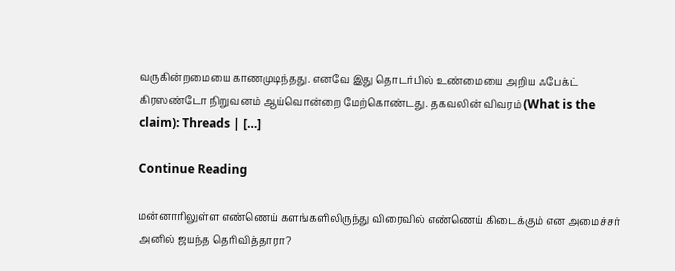வருகின்றமையை காணமுடிந்தது. எனவே இது தொடர்பில் உண்மையை அறிய ஃபேக்ட் கிரஸண்டோ நிறுவனம் ஆய்வொன்றை மேற்கொண்டது. தகவலின் விவரம் (What is the claim): Threads | […]

Continue Reading

மன்னாரிலுள்ள எண்ணெய் களங்களிலிருந்து விரைவில் எண்ணெய் கிடைக்கும் என அமைச்சர் அனில் ஜயந்த தெரிவித்தாரா?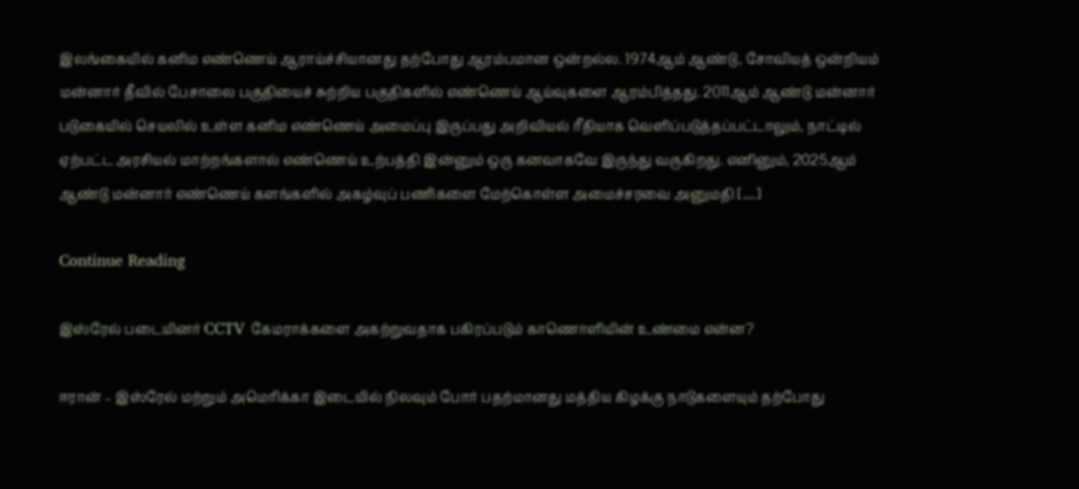இலங்கையில் கனிம எண்ணெய் ஆராய்ச்சியானது தற்போது ஆரம்பமான ஒன்றல்ல. 1974ஆம் ஆண்டு, சோவியத் ஒன்றியம் மன்னார் தீவில் பேசாலை பகுதியைச் சுற்றிய பகுதிகளில் எண்ணெய் ஆய்வுகளை ஆரம்பித்தது. 2011ஆம் ஆண்டு மன்னார் படுகையில் செயலில் உள்ள கனிம எண்ணெய் அமைப்பு இருப்பது அறிவியல் ரீதியாக வெளிப்படுத்தப்பட்டாலும், நாட்டில் ஏற்பட்ட அரசியல் மாற்றங்களால் எண்ணெய் உற்பத்தி இன்னும் ஒரு கனவாகவே இருந்து வருகிறது. எனினும், 2025ஆம் ஆண்டு மன்னார் எண்ணெய் களங்களில் அகழ்வுப் பணிகளை மேற்கொள்ள அமைச்சரவை அனுமதி […]

Continue Reading

இஸ்ரேல் படையினர் CCTV கேமராக்களை அகற்றுவதாக பகிரப்படும் காணொளியின் உண்மை என்ன?

ஈரான் – இஸ்ரேல் மற்றும் அமெரிக்கா இடையில் நிலவும் போர் பதற்மானது மத்திய கிழக்கு நாடுகளையும் தற்போது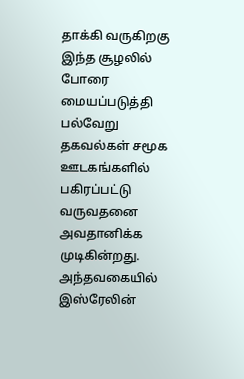தாக்கி வருகிறகு இந்த சூழலில் போரை மையப்படுத்தி பல்வேறு தகவல்கள் சமூக ஊடகங்களில் பகிரப்பட்டு வருவதனை அவதானிக்க முடிகின்றது. அந்தவகையில் இஸ்ரேலின்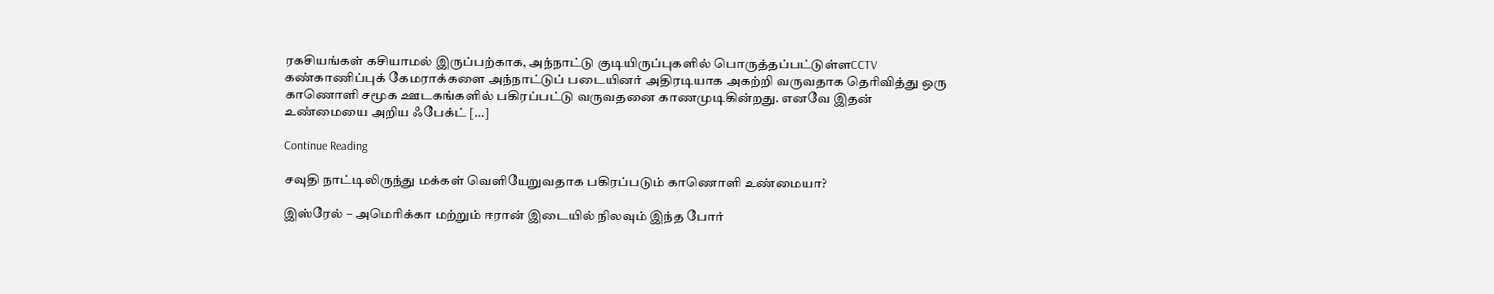ரகசியங்கள் கசியாமல் இருப்பற்காக, அந்நாட்டு குடியிருப்புகளில் பொருத்தப்பட்டுள்ளCCTV கண்காணிப்புக் கேமராக்களை அந்நாட்டுப் படையினர் அதிரடியாக அகற்றி வருவதாக தெரிவித்து ஒரு காணொளி சமூக ஊடகங்களில் பகிரப்பட்டு வருவதனை காணமுடிகின்றது. எனவே இதன் உண்மையை அறிய ஃபேக்ட் […]

Continue Reading

சவுதி நாட்டிலிருந்து மக்கள் வெளியேறுவதாக பகிரப்படும் காணொளி உண்மையா?

இஸ்ரேல் – அமெரிக்கா மற்றும் ஈரான் இடையில் நிலவும் இந்த போர்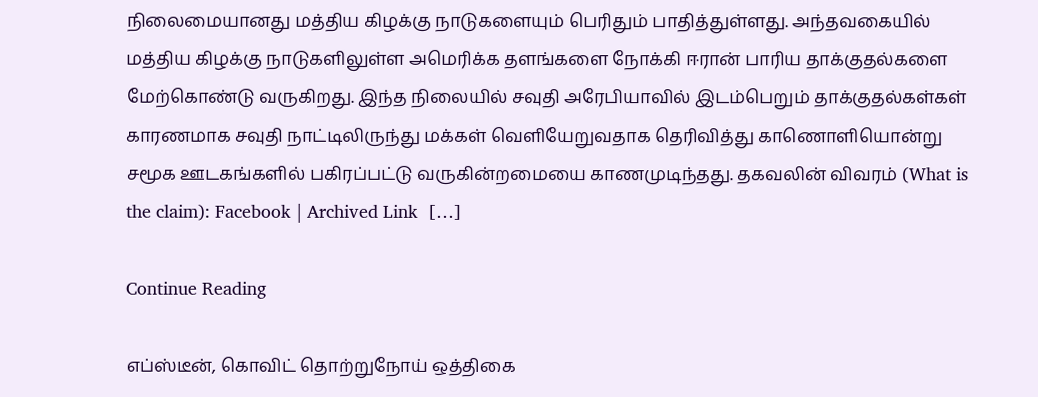நிலைமையானது மத்திய கிழக்கு நாடுகளையும் பெரிதும் பாதித்துள்ளது. அந்தவகையில் மத்திய கிழக்கு நாடுகளிலுள்ள அமெரிக்க தளங்களை நோக்கி ஈரான் பாரிய தாக்குதல்களை மேற்கொண்டு வருகிறது. இந்த நிலையில் சவுதி அரேபியாவில் இடம்பெறும் தாக்குதல்கள்கள் காரணமாக சவுதி நாட்டிலிருந்து மக்கள் வெளியேறுவதாக தெரிவித்து காணொளியொன்று சமூக ஊடகங்களில் பகிரப்பட்டு வருகின்றமையை காணமுடிந்தது. தகவலின் விவரம் (What is the claim): Facebook | Archived Link  […]

Continue Reading

எப்ஸ்டீன், கொவிட் தொற்றுநோய் ஒத்திகை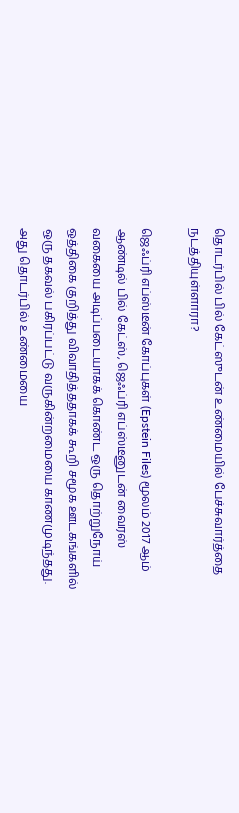தொடர்பில் பில் கேட்ஸுடன் உண்மையில் பேச்சுவார்த்தை நடத்தியுள்ளாரா?

ஜெஃப்ரி எப்ஸ்டீன் கோப்புகள் (Epstein Files) மூலம் 2017 ஆம் ஆண்டில் பில் கேட்ஸ், ஜெஃப்ரி எப்ஸ்டீனுடன் வைரஸ் வகையை அடிப்படையாகக் கொண்ட ஒரு தொற்றுநோய் ஒத்திகை குறித்து விவாதித்ததாகக் கூறி சமூக ஊடகங்களில் ஒரு தகவல் பகிரப்பட்டு வருகின்றமையை காணமுடிந்தது. அது தொடர்பில் உண்மையை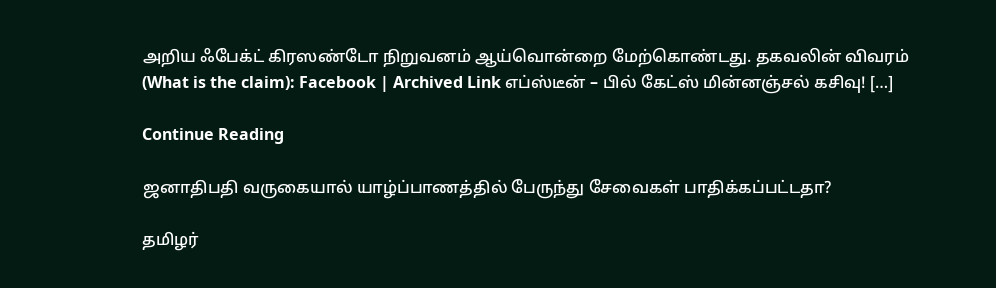அறிய ஃபேக்ட் கிரஸண்டோ நிறுவனம் ஆய்வொன்றை மேற்கொண்டது. தகவலின் விவரம் (What is the claim): Facebook | Archived Link எப்ஸ்டீன் – பில் கேட்ஸ் மின்னஞ்சல் கசிவு! […]

Continue Reading

ஜனாதிபதி வருகையால் யாழ்ப்பாணத்தில் பேருந்து சேவைகள் பாதிக்கப்பட்டதா?

தமிழர்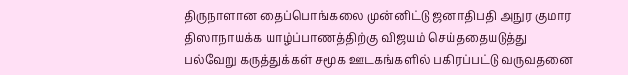திருநாளான தைப்பொங்கலை முன்னிட்டு ஜனாதிபதி அநுர குமார திஸாநாயக்க யாழ்ப்பாணத்திற்கு விஜயம் செய்ததையடுத்து பல்வேறு கருத்துக்கள் சமூக ஊடகங்களில் பகிரப்பட்டு வருவதனை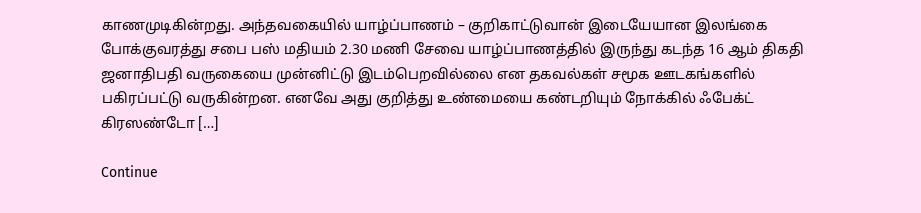காணமுடிகின்றது. அந்தவகையில் யாழ்ப்பாணம் – குறிகாட்டுவான் இடையேயான இலங்கை போக்குவரத்து சபை பஸ் மதியம் 2.30 மணி சேவை யாழ்ப்பாணத்தில் இருந்து கடந்த 16 ஆம் திகதி ஜனாதிபதி வருகையை முன்னிட்டு இடம்பெறவில்லை என தகவல்கள் சமூக ஊடகங்களில் பகிரப்பட்டு வருகின்றன. எனவே அது குறித்து உண்மையை கண்டறியும் நோக்கில் ஃபேக்ட் கிரஸண்டோ […]

Continue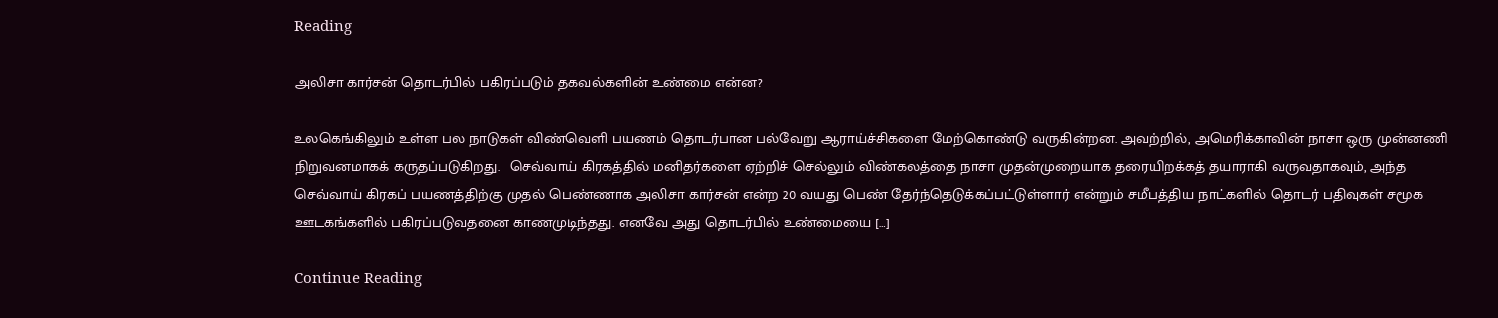Reading

அலிசா கார்சன் தொடர்பில் பகிரப்படும் தகவல்களின் உண்மை என்ன?

உலகெங்கிலும் உள்ள பல நாடுகள் விண்வெளி பயணம் தொடர்பான பல்வேறு ஆராய்ச்சிகளை மேற்கொண்டு வருகின்றன. அவற்றில், அமெரிக்காவின் நாசா ஒரு முன்னணி நிறுவனமாகக் கருதப்படுகிறது.  செவ்வாய் கிரகத்தில் மனிதர்களை ஏற்றிச் செல்லும் விண்கலத்தை நாசா முதன்முறையாக தரையிறக்கத் தயாராகி வருவதாகவும், அந்த செவ்வாய் கிரகப் பயணத்திற்கு முதல் பெண்ணாக அலிசா கார்சன் என்ற 20 வயது பெண் தேர்ந்தெடுக்கப்பட்டுள்ளார் என்றும் சமீபத்திய நாட்களில் தொடர் பதிவுகள் சமூக ஊடகங்களில் பகிரப்படுவதனை காணமுடிந்தது. எனவே அது தொடர்பில் உண்மையை […]

Continue Reading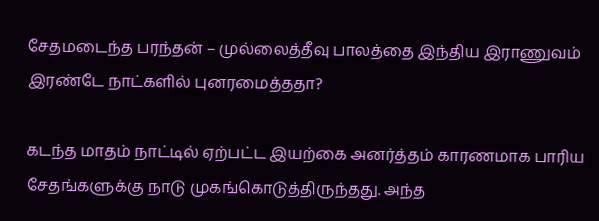சேதமடைந்த பரந்தன் – முல்லைத்தீவு பாலத்தை இந்திய இராணுவம் இரண்டே நாட்களில் புனரமைத்ததா?

கடந்த மாதம் நாட்டில் ஏற்பட்ட இயற்கை அனர்த்தம் காரணமாக பாரிய சேதங்களுக்கு நாடு முகங்கொடுத்திருந்தது. அந்த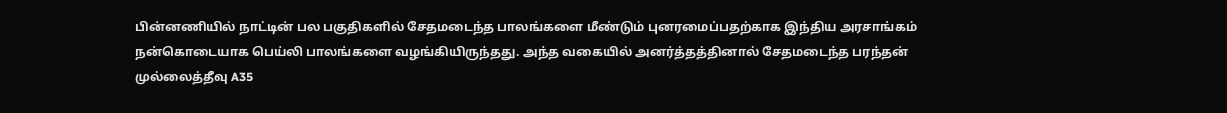பின்னணியில் நாட்டின் பல பகுதிகளில் சேதமடைந்த பாலங்களை மீண்டும் புனரமைப்பதற்காக இந்திய அரசாங்கம் நன்கொடையாக பெய்லி பாலங்களை வழங்கியிருந்தது. அந்த வகையில் அனர்த்தத்தினால் சேதமடைந்த பரந்தன் முல்லைத்தீவு A35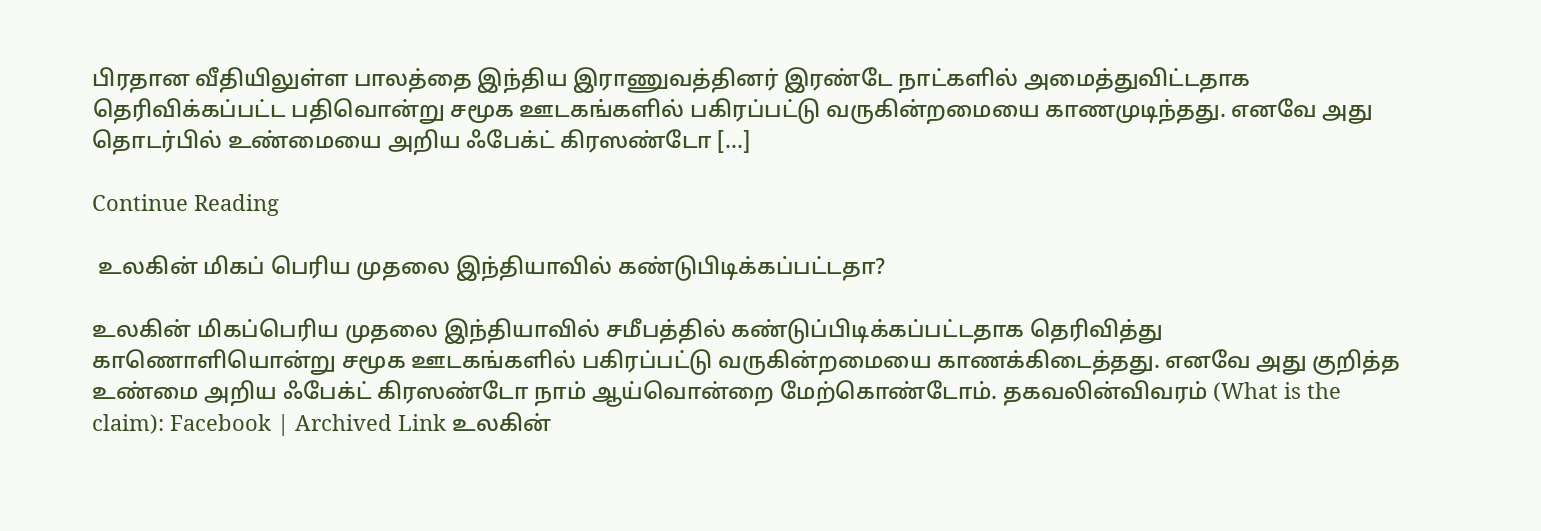பிரதான வீதியிலுள்ள பாலத்தை இந்திய இராணுவத்தினர் இரண்டே நாட்களில் அமைத்துவிட்டதாக தெரிவிக்கப்பட்ட பதிவொன்று சமூக ஊடகங்களில் பகிரப்பட்டு வருகின்றமையை காணமுடிந்தது. எனவே அது தொடர்பில் உண்மையை அறிய ஃபேக்ட் கிரஸண்டோ […]

Continue Reading

 உலகின் மிகப் பெரிய முதலை இந்தியாவில் கண்டுபிடிக்கப்பட்டதா?

உலகின் மிகப்பெரிய முதலை இந்தியாவில் சமீபத்தில் கண்டுப்பிடிக்கப்பட்டதாக தெரிவித்து காணொளியொன்று சமூக ஊடகங்களில் பகிரப்பட்டு வருகின்றமையை காணக்கிடைத்தது. எனவே அது குறித்த உண்மை அறிய ஃபேக்ட் கிரஸண்டோ நாம் ஆய்வொன்றை மேற்கொண்டோம். தகவலின்விவரம் (What is the claim): Facebook | Archived Link உலகின்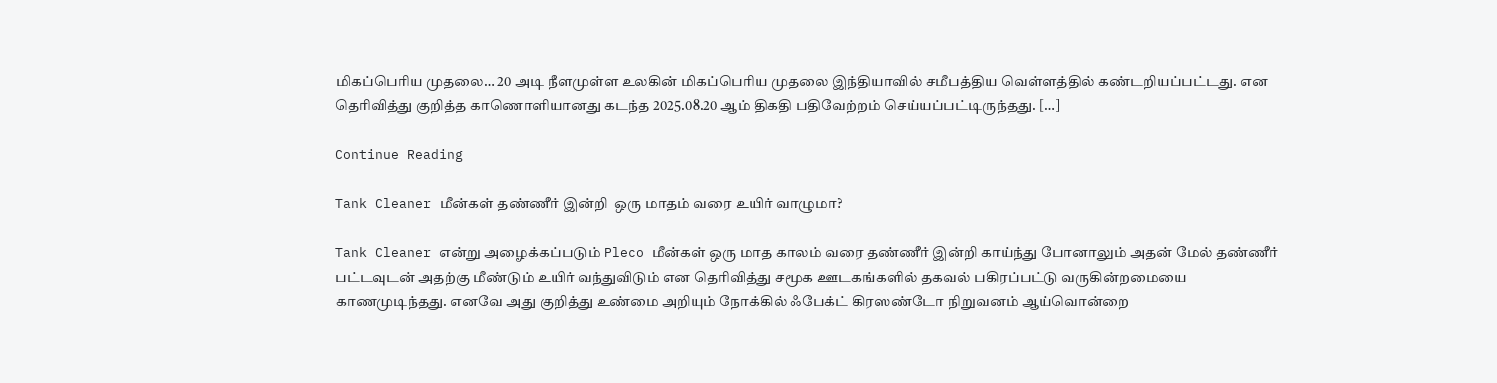மிகப்பெரிய முதலை… 20 அடி நீளமுள்ள உலகின் மிகப்பெரிய முதலை இந்தியாவில் சமீபத்திய வெள்ளத்தில் கண்டறியப்பட்டது. என தெரிவித்து குறித்த காணொளியானது கடந்த 2025.08.20 ஆம் திகதி பதிவேற்றம் செய்யப்பட்டிருந்தது. […]

Continue Reading

Tank Cleaner மீன்கள் தண்ணீர் இன்றி  ஒரு மாதம் வரை உயிர் வாழுமா?

Tank Cleaner என்று அழைக்கப்படும் Pleco மீன்கள் ஒரு மாத காலம் வரை தண்ணீர் இன்றி காய்ந்து போனாலும் அதன் மேல் தண்ணீர் பட்டவுடன் அதற்கு மீண்டும் உயிர் வந்துவிடும் என தெரிவித்து சமூக ஊடகங்களில் தகவல் பகிரப்பட்டு வருகின்றமையை காணமுடிந்தது. எனவே அது குறித்து உண்மை அறியும் நோக்கில் ஃபேக்ட் கிரஸண்டோ நிறுவனம் ஆய்வொன்றை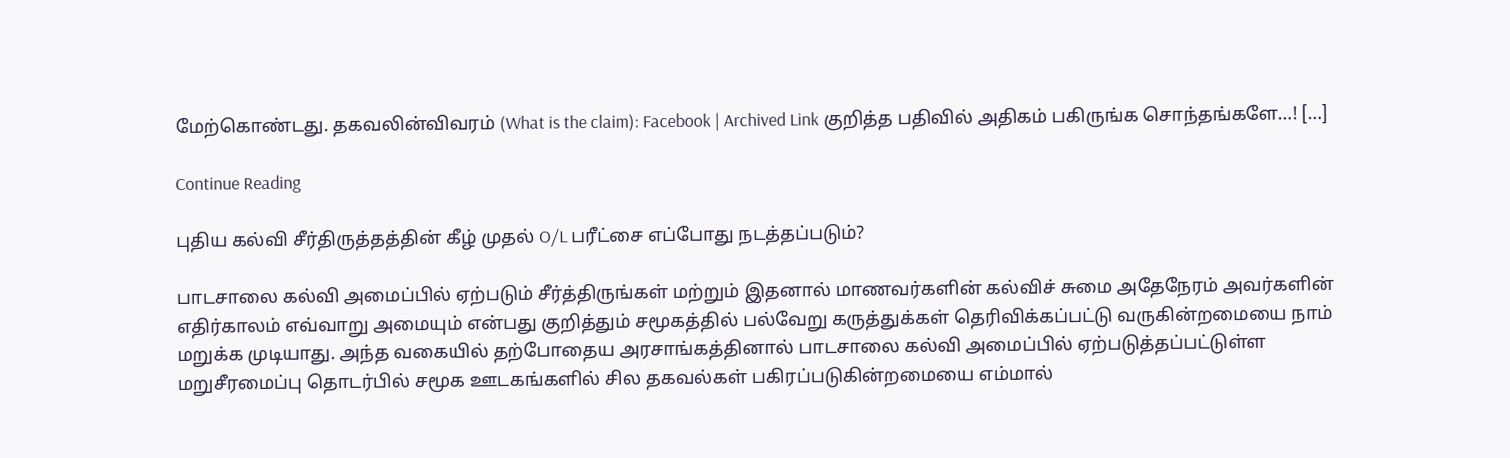மேற்கொண்டது. தகவலின்விவரம் (What is the claim): Facebook | Archived Link குறித்த பதிவில் அதிகம் பகிருங்க சொந்தங்களே…! […]

Continue Reading

புதிய கல்வி சீர்திருத்தத்தின் கீழ் முதல் O/L பரீட்சை எப்போது நடத்தப்படும்?

பாடசாலை கல்வி அமைப்பில் ஏற்படும் சீர்த்திருங்கள் மற்றும் இதனால் மாணவர்களின் கல்விச் சுமை அதேநேரம் அவர்களின் எதிர்காலம் எவ்வாறு அமையும் என்பது குறித்தும் சமூகத்தில் பல்வேறு கருத்துக்கள் தெரிவிக்கப்பட்டு வருகின்றமையை நாம் மறுக்க முடியாது. அந்த வகையில் தற்போதைய அரசாங்கத்தினால் பாடசாலை கல்வி அமைப்பில் ஏற்படுத்தப்பட்டுள்ள மறுசீரமைப்பு தொடர்பில் சமூக ஊடகங்களில் சில தகவல்கள் பகிரப்படுகின்றமையை எம்மால்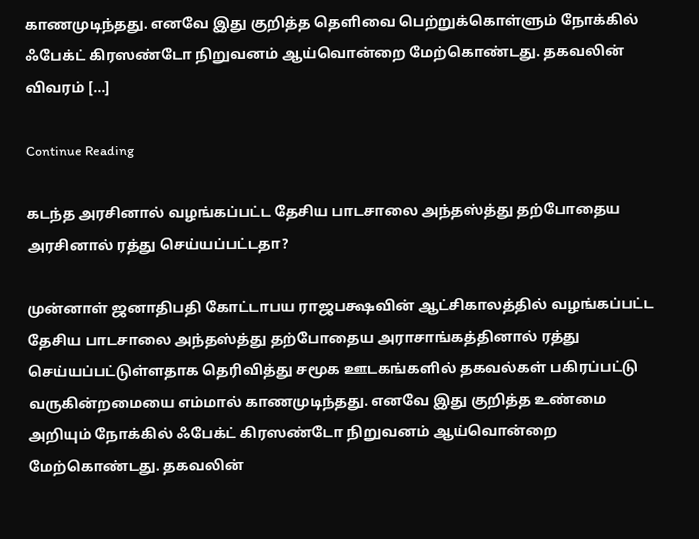காணமுடிந்தது. எனவே இது குறித்த தெளிவை பெற்றுக்கொள்ளும் நோக்கில் ஃபேக்ட் கிரஸண்டோ நிறுவனம் ஆய்வொன்றை மேற்கொண்டது. தகவலின் விவரம் […]

Continue Reading

கடந்த அரசினால் வழங்கப்பட்ட தேசிய பாடசாலை அந்தஸ்த்து தற்போதைய அரசினால் ரத்து செய்யப்பட்டதா?

முன்னாள் ஜனாதிபதி கோட்டாபய ராஜபக்ஷவின் ஆட்சிகாலத்தில் வழங்கப்பட்ட தேசிய பாடசாலை அந்தஸ்த்து தற்போதைய அராசாங்கத்தினால் ரத்து செய்யப்பட்டுள்ளதாக தெரிவித்து சமூக ஊடகங்களில் தகவல்கள் பகிரப்பட்டு வருகின்றமையை எம்மால் காணமுடிந்தது. எனவே இது குறித்த உண்மை அறியும் நோக்கில் ஃபேக்ட் கிரஸண்டோ நிறுவனம் ஆய்வொன்றை மேற்கொண்டது. தகவலின்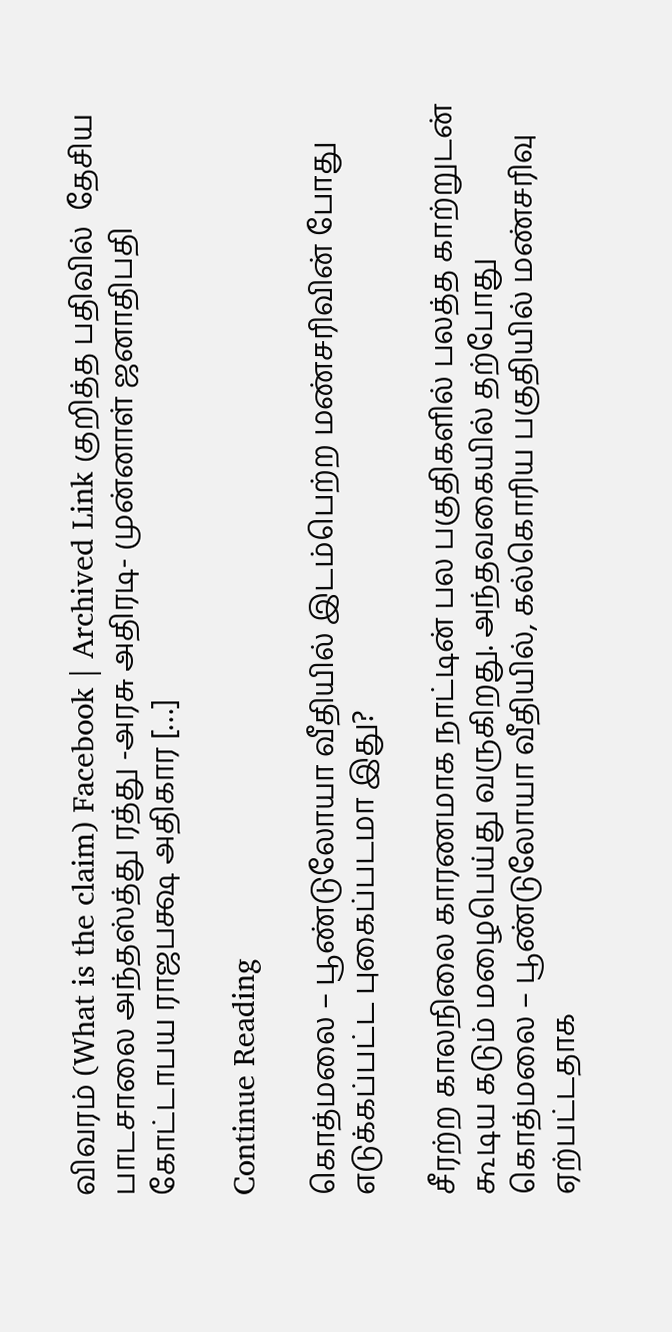விவரம் (What is the claim) Facebook | Archived Link குறித்த பதிவில்  தேசிய பாடசாலை அந்தஸ்த்து ரத்து -அரசு அதிரடி- முன்னாள் ஜனாதிபதி கோட்டாபய ராஜபக்ஷ அதிகார […]

Continue Reading

கொத்மலை – பூண்டுலோயா வீதியில் இடம்பெற்ற மண்சரிவின் போது எடுக்கப்பட்ட புகைப்படமா இது?

சீரற்ற காலநிலை காரணமாக நாட்டின் பல பகுதிகளில் பலத்த காற்றுடன் கூடிய கடும் மழைபெய்து வருகிறது. அந்தவகையில் தற்போது கொத்மலை – பூண்டுலோயா வீதியில், கல்கொரிய பகுதியில் மண்சரிவு ஏற்பட்டதாக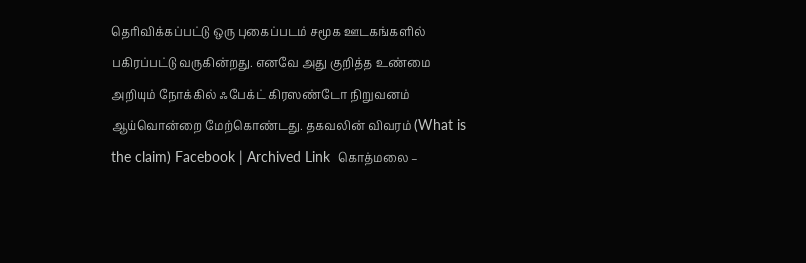தெரிவிக்கப்பட்டு ஒரு புகைப்படம் சமூக ஊடகங்களில் பகிரப்பட்டு வருகின்றது. எனவே அது குறித்த உண்மை அறியும் நோக்கில் ஃபேக்ட் கிரஸண்டோ நிறுவனம் ஆய்வொன்றை மேற்கொண்டது. தகவலின் விவரம் (What is the claim) Facebook | Archived Link  கொத்மலை –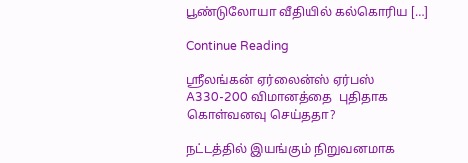பூண்டுலோயா வீதியில் கல்கொரிய […]

Continue Reading

ஸ்ரீலங்கன் ஏர்லைன்ஸ் ஏர்பஸ் A330-200 விமானத்தை  புதிதாக கொள்வனவு செய்ததா?

நட்டத்தில் இயங்கும் நிறுவனமாக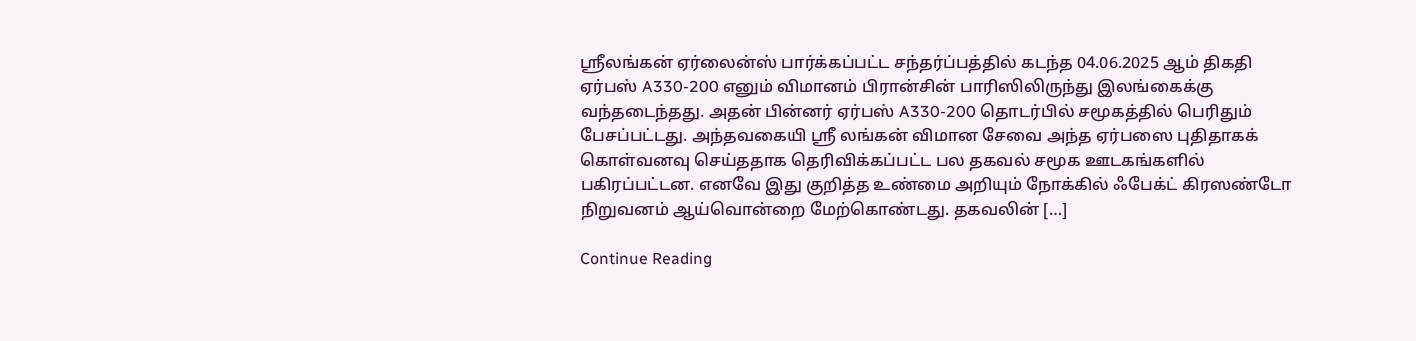ஸ்ரீலங்கன் ஏர்லைன்ஸ் பார்க்கப்பட்ட சந்தர்ப்பத்தில் கடந்த 04.06.2025 ஆம் திகதி ஏர்பஸ் A330-200 எனும் விமானம் பிரான்சின் பாரிஸிலிருந்து இலங்கைக்கு வந்தடைந்தது. அதன் பின்னர் ஏர்பஸ் A330-200 தொடர்பில் சமூகத்தில் பெரிதும் பேசப்பட்டது. அந்தவகையி ஸ்ரீ லங்கன் விமான சேவை அந்த ஏர்பஸை புதிதாகக் கொள்வனவு செய்ததாக தெரிவிக்கப்பட்ட பல தகவல் சமூக ஊடகங்களில் பகிரப்பட்டன. எனவே இது குறித்த உண்மை அறியும் நோக்கில் ஃபேக்ட் கிரஸண்டோ நிறுவனம் ஆய்வொன்றை மேற்கொண்டது. தகவலின் […]

Continue Reading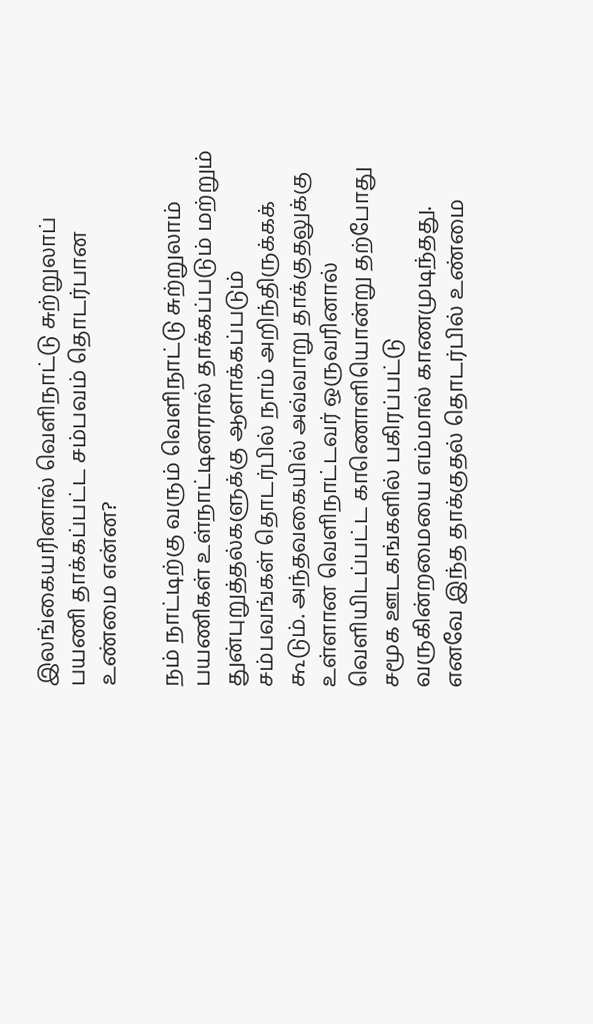இலங்கையரினால் வெளிநாட்டு சுற்றுலாப் பயணி தாக்கப்பட்ட சம்பவம் தொடர்பான உண்மை என்ன?

நம் நாட்டிற்கு வரும் வெளிநாட்டு சுற்றுலாம் பயணிகள் உள்நாட்டினரால் தாக்கப்படும் மற்றும் துன்புறுத்தல்களுக்கு ஆளாக்கப்படும் சம்பவங்கள் தொடர்பில் நாம் அறிந்திருக்கக் கூடும். அந்தவகையில் அவ்வாறு தாக்குதலுக்கு உள்ளான வெளிநாட்டவர் ஒருவரினால் வெளியிடப்பட்ட காணொளியொன்று தற்போது சமூக ஊடகங்களில் பகிரப்பட்டு வருகின்றமையை எம்மால் காணமுடிந்தது. எனவே இந்த தாக்குதல் தொடர்பில் உண்மை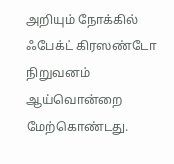அறியும் நோக்கில் ஃபேக்ட் கிரஸண்டோ நிறுவனம் ஆய்வொன்றை மேற்கொண்டது.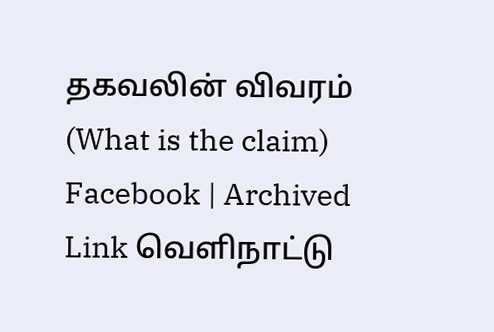தகவலின் விவரம் (What is the claim) Facebook | Archived Link வெளிநாட்டு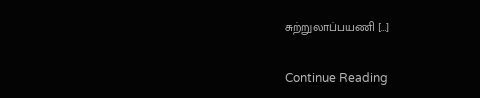சுற்றுலாப்பயணி […]

Continue Reading